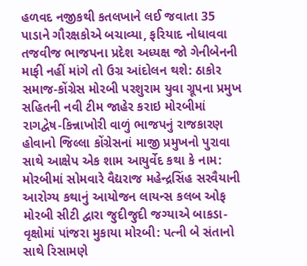હળવદ નજીકથી કતલખાને લઈ જવાતા 35 પાડાને ગૌરક્ષકોએ બચાવ્યા, ફરિયાદ નોધાવવા તજવીજ ભાજપના પ્રદેશ અધ્યક્ષ જો ગેનીબેનની માફી નહીં માંગે તો ઉગ્ર આંદોલન થશે: ઠાકોર સમાજ-કોંગ્રેસ મોરબી પરશુરામ યુવા ગ્રૂપના પ્રમુખ સહિતની નવી ટીમ જાહેર કરાઇ મોરબીમાં રાગદ્વેષ-કિન્નાખોરી વાળું ભાજપનું રાજકારણ હોવાનો જિલ્લા કોંગ્રેસનાં માજી પ્રમુખનો પુરાવા સાથે આક્ષેપ એક શામ આયુર્વેદ કથા કે નામ: મોરબીમાં સોમવારે વૈદ્યરાજ મહેન્દ્રસિંહ સરવૈયાની આરોગ્ય કથાનું આયોજન લાયન્સ કલબ ઓફ મોરબી સીટી દ્વારા જુદીજુદી જગ્યાએ બાકડા-વૃક્ષોમાં પાંજરા મુકાયા મોરબી: પત્ની બે સંતાનો સાથે રિસામણે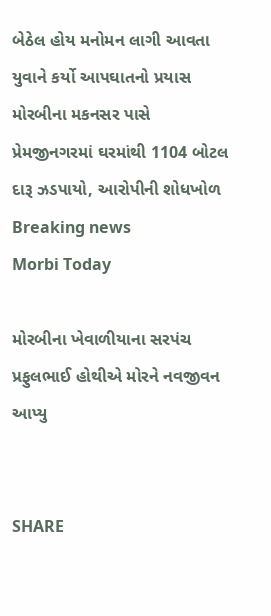બેઠેલ હોય મનોમન લાગી આવતા યુવાને કર્યો આપઘાતનો પ્રયાસ મોરબીના મકનસર પાસે પ્રેમજીનગરમાં ઘરમાંથી 1104 બોટલ દારૂ ઝડપાયો, આરોપીની શોધખોળ
Breaking news
Morbi Today

મોરબીના ખેવાળીયાના સરપંચ પ્રફુલભાઈ હોથીએ મોરને નવજીવન આપ્યુ


SHARE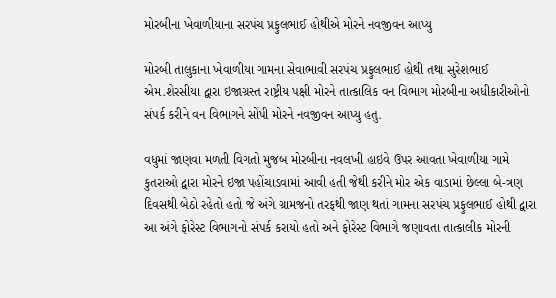મોરબીના ખેવાળીયાના સરપંચ પ્રફુલભાઈ હોથીએ મોરને નવજીવન આપ્યુ

મોરબી તાલુકાના ખેવાળીયા ગામના સેવાભાવી સરપંચ પ્રફુલભાઈ હોથી તથા સુરેશભાઈ એમ.શેરસીયા દ્વારા ઇજાગ્રસ્ત રાષ્ટ્રીય પક્ષી મોરને તાત્કાલિક વન વિભાગ મોરબીના અધીકારીઓનો સંપર્ક કરીને વન વિભાગને સોંપી મોરને નવજીવન આપ્યુ હતુ.

વધુમાં જાણવા મળતી વિગતો મુજબ મોરબીના નવલખી હાઇવે ઉપર આવતા ખેવાળીયા ગામે કુતરાઓ દ્વારા મોરને ઇજા પહોંચાડવામાં આવી હતી જેથી કરીને મોર એક વાડામાં છેલ્લા બે-ત્રણ દિવસથી બેઠો રહેતો હતો જે અંગે ગ્રામજનો તરફથી જાણ થતાં ગામના સરપંચ પ્રફુલભાઈ હોથી દ્વારા આ અંગે ફોરેસ્ટ વિભાગનો સંપર્ક કરાયો હતો અને ફોરેસ્ટ વિભાગે જણાવતા તાત્કાલીક મોરની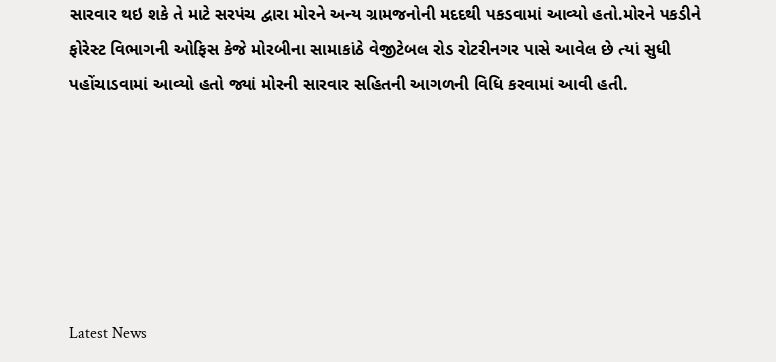સારવાર થઇ શકે તે માટે સરપંચ દ્વારા મોરને અન્ય ગ્રામજનોની મદદથી પકડવામાં આવ્યો હતો.મોરને પકડીને ફોરેસ્ટ વિભાગની ઓફિસ કેજે મોરબીના સામાકાંઠે વેજીટેબલ રોડ રોટરીનગર પાસે આવેલ છે ત્યાં સુધી પહોંચાડવામાં આવ્યો હતો જ્યાં મોરની સારવાર સહિતની આગળની વિધિ કરવામાં આવી હતી.






Latest News